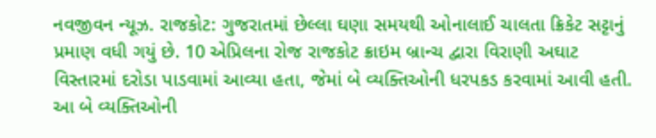નવજીવન ન્યૂઝ. રાજકોટ: ગુજરાતમાં છેલ્લા ઘણા સમયથી ઓનાલાઈ ચાલતા ક્રિકેટ સટ્ટાનું પ્રમાણ વધી ગયું છે. 10 એપ્રિલના રોજ રાજકોટ ક્રાઇમ બ્રાન્ચ દ્વારા વિરાણી અઘાટ વિસ્તારમાં દરોડા પાડવામાં આવ્યા હતા, જેમાં બે વ્યક્તિઓની ધરપકડ કરવામાં આવી હતી. આ બે વ્યક્તિઓની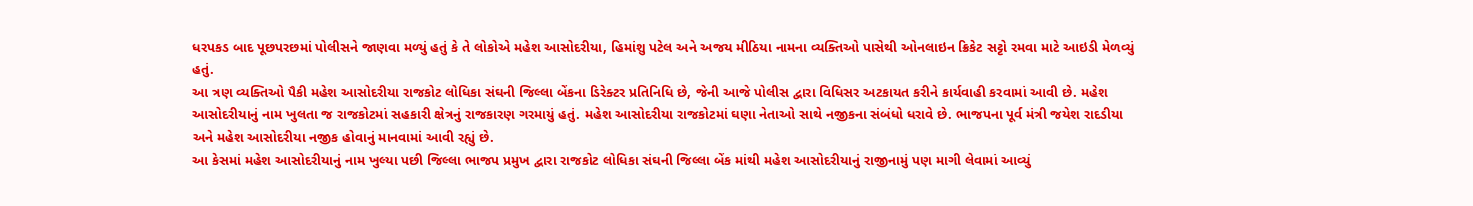ધરપકડ બાદ પૂછપરછમાં પોલીસને જાણવા મળ્યું હતું કે તે લોકોએ મહેશ આસોદરીયા, હિમાંશુ પટેલ અને અજય મીઠિયા નામના વ્યક્તિઓ પાસેથી ઓનલાઇન ક્રિકેટ સટ્ટો રમવા માટે આઇડી મેળવ્યું હતું.
આ ત્રણ વ્યક્તિઓ પૈકી મહેશ આસોદરીયા રાજકોટ લોધિકા સંઘની જિલ્લા બેંકના ડિરેક્ટર પ્રતિનિધિ છે, જેની આજે પોલીસ દ્વારા વિધિસર અટકાયત કરીને કાર્યવાહી કરવામાં આવી છે. મહેશ આસોદરીયાનું નામ ખુલતા જ રાજકોટમાં સહકારી ક્ષેત્રનું રાજકારણ ગરમાયું હતું. મહેશ આસોદરીયા રાજકોટમાં ઘણા નેતાઓ સાથે નજીકના સંબંધો ધરાવે છે. ભાજપના પૂર્વ મંત્રી જયેશ રાદડીયા અને મહેશ આસોદરીયા નજીક હોવાનું માનવામાં આવી રહ્યું છે.
આ કેસમાં મહેશ આસોદરીયાનું નામ ખુલ્યા પછી જિલ્લા ભાજપ પ્રમુખ દ્વારા રાજકોટ લોધિકા સંઘની જિલ્લા બેંક માંથી મહેશ આસોદરીયાનું રાજીનામું પણ માગી લેવામાં આવ્યું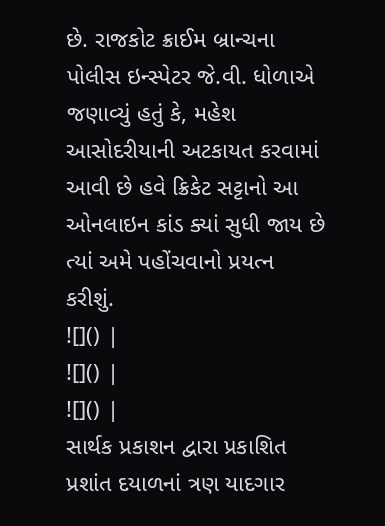છે. રાજકોટ ક્રાઈમ બ્રાન્ચના પોલીસ ઇન્સ્પેટર જે.વી. ધોળાએ જણાવ્યું હતું કે, મહેશ આસોદરીયાની અટકાયત કરવામાં આવી છે હવે ક્રિકેટ સટ્ટાનો આ ઓનલાઇન કાંડ ક્યાં સુધી જાય છે ત્યાં અમે પહોંચવાનો પ્રયત્ન કરીશું.
![]() |
![]() |
![]() |
સાર્થક પ્રકાશન દ્વારા પ્રકાશિત પ્રશાંત દયાળનાં ત્રણ યાદગાર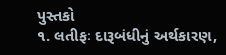પુસ્તકો
૧. લતીફઃ દારૂબંધીનું અર્થકારણ,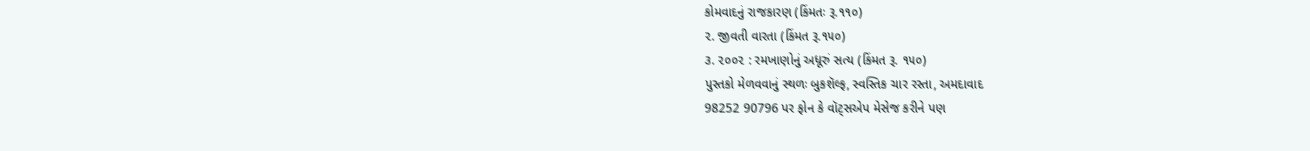કોમવાદનું રાજકારણ (કિંમતઃ રૂ.૧૧૦)
૨. જીવતી વારતા (કિંમત રૂ.૧૫૦)
૩. ૨૦૦૨ : રમખાણોનું અધૂરું સત્ય (કિંમત રૂ. ૧૫૦)
પુસ્તકો મેળવવાનું સ્થળઃ બુકશૅલ્ફ, સ્વસ્તિક ચાર રસ્તા, અમદાવાદ
98252 90796 પર ફોન કે વૉટ્સએપ મેસેજ કરીને પણ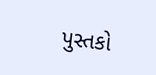પુસ્તકો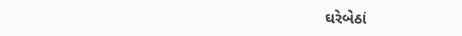ઘરેબેઠાં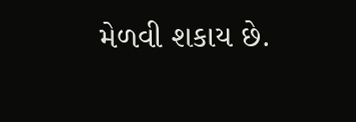મેળવી શકાય છે.